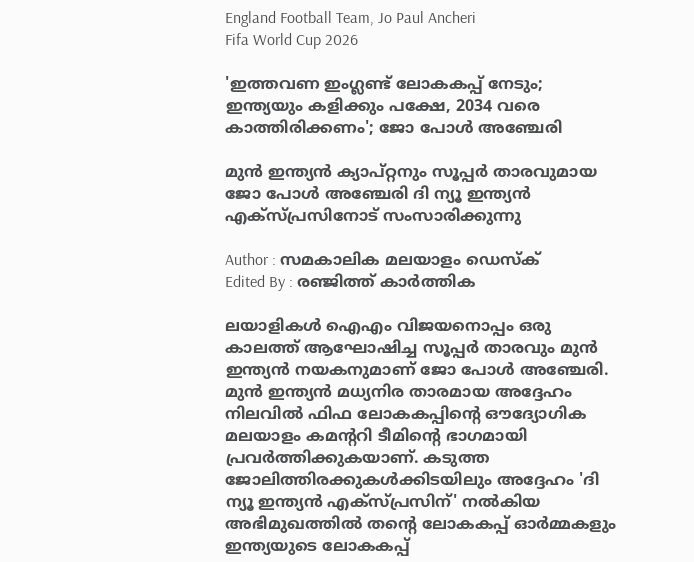England Football Team, Jo Paul Ancheri
Fifa World Cup 2026

'ഇത്തവണ ഇംഗ്ലണ്ട് ലോകകപ്പ് നേടും; ഇന്ത്യയും കളിക്കും പക്ഷേ, 2034 വരെ കാത്തിരിക്കണം'; ജോ പോൾ അഞ്ചേരി

മുൻ ഇന്ത്യൻ ക്യാപ്റ്റനും സൂപ്പർ താരവുമായ ജോ പോൾ അഞ്ചേരി ദി ന്യൂ ഇന്ത്യൻ എക്സ്പ്രസിനോട് സംസാരിക്കുന്നു

Author : സമകാലിക മലയാളം ഡെസ്ക്
Edited By : രഞ്ജിത്ത് കാർത്തിക

ലയാളികൾ ഐഎം വിജയനൊപ്പം ഒരു കാലത്ത് ആഘോഷിച്ച സൂപ്പർ താരവും മുൻ ഇന്ത്യൻ നയകനുമാണ് ജോ പോൾ അഞ്ചേരി. മുൻ ഇന്ത്യൻ മധ്യനിര താരമായ അദ്ദേഹം നിലവിൽ ഫിഫ ലോകകപ്പിന്റെ ഔദ്യോഗിക മലയാളം കമന്ററി ടീമിന്റെ ഭാഗമായി പ്രവർത്തിക്കുകയാണ്. കടുത്ത ജോലിത്തിരക്കുകൾക്കിടയിലും അദ്ദേഹം 'ദി ന്യൂ ഇന്ത്യൻ എക്സ്പ്രസിന്' നൽകിയ അഭിമുഖത്തിൽ തന്റെ ലോകകപ്പ് ഓർമ്മകളും ഇന്ത്യയുടെ ലോകകപ്പ്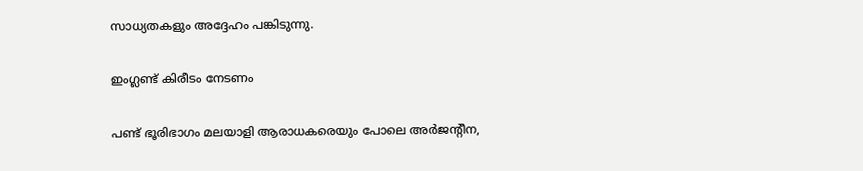സാധ്യതകളും അദ്ദേഹം പങ്കിടുന്നു.

ഇംഗ്ലണ്ട് കിരീടം നേടണം

പണ്ട് ഭൂരിഭാഗം മലയാളി ആരാധകരെയും പോലെ അർജന്റീന,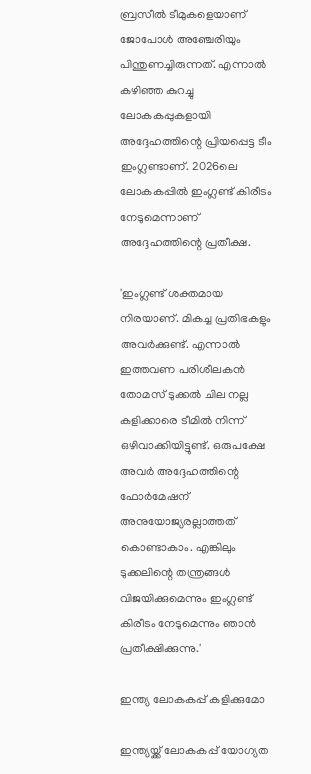ബ്രസീൽ ടീമുകളെയാണ് ജോപോൾ അഞ്ചേരിയും പിന്തുണച്ചിരുന്നത്. എന്നാൽ കഴിഞ്ഞ കുറച്ചു ലോകകപ്പുകളായി അദ്ദേഹത്തിന്റെ പ്രിയപ്പെട്ട ടീം ഇംഗ്ലണ്ടാണ്. 2026ലെ ലോകകപ്പിൽ ഇംഗ്ലണ്ട് കിരീടം നേടുമെന്നാണ് അദ്ദേഹത്തിന്റെ പ്രതീക്ഷ.

'ഇംഗ്ലണ്ട് ശക്തമായ നിരയാണ്. മികച്ച പ്രതിഭകളും അവർക്കുണ്ട്. എന്നാൽ ഇത്തവണ പരിശീലകൻ തോമസ് ടുക്കൽ ചില നല്ല കളിക്കാരെ ടീമിൽ നിന്ന് ഒഴിവാക്കിയിട്ടുണ്ട്. ഒരുപക്ഷേ അവർ അദ്ദേഹത്തിന്റെ ഫോർമേഷന് അനുയോജ്യരല്ലാത്തത് കൊണ്ടാകാം. എങ്കിലും ടുക്കലിന്റെ തന്ത്രങ്ങൾ വിജയിക്കുമെന്നും ഇംഗ്ലണ്ട് കിരീടം നേടുമെന്നും ഞാൻ പ്രതീക്ഷിക്കുന്നു.'

ഇന്ത്യ ലോകകപ്പ് കളിക്കുമോ

ഇന്ത്യയ്ക്ക് ലോകകപ്പ് യോഗ്യത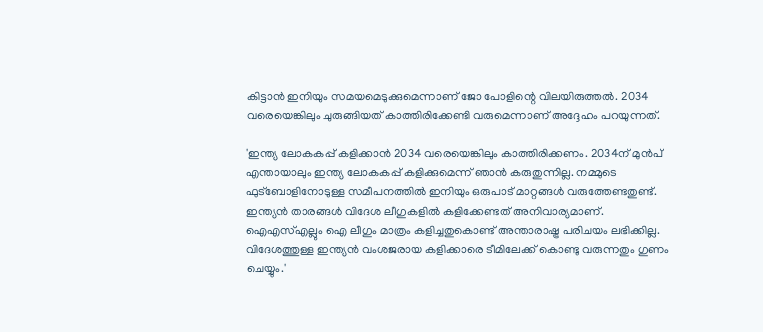കിട്ടാൻ ഇനിയും സമയമെടുക്കുമെന്നാണ് ജോ പോളിന്റെ വിലയിരുത്തൽ. 2034 വരെയെങ്കിലും ചുരുങ്ങിയത് കാത്തിരിക്കേണ്ടി വരുമെന്നാണ് അദ്ദേഹം പറയുന്നത്.

'ഇന്ത്യ ലോകകപ്പ് കളിക്കാൻ 2034 വരെയെങ്കിലും കാത്തിരിക്കണം. 2034ന് മുൻപ് എന്തായാലും ഇന്ത്യ ലോകകപ്പ് കളിക്കുമെന്ന് ഞാൻ കരുതുന്നില്ല. നമ്മുടെ ഫുട്ബോളിനോടുള്ള സമീപനത്തിൽ ഇനിയും ഒരുപാട് മാറ്റങ്ങൾ വരുത്തേണ്ടതുണ്ട്. ഇന്ത്യൻ താരങ്ങൾ വിദേശ ലീഗുകളിൽ കളിക്കേണ്ടത് അനിവാര്യമാണ്. ഐഎസ്എല്ലും ഐ ലീഗും മാത്രം കളിച്ചതുകൊണ്ട് അന്താരാഷ്ട്ര പരിചയം ലഭിക്കില്ല. വിദേശത്തുള്ള ഇന്ത്യൻ വംശജരായ കളിക്കാരെ ടീമിലേക്ക് കൊണ്ടു വരുന്നതും ഗുണം ചെയ്യും.'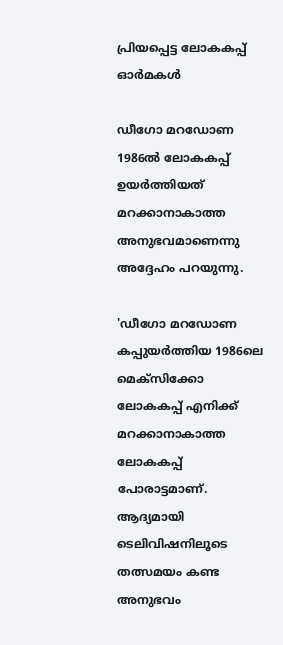പ്രിയപ്പെട്ട ലോകകപ്പ് ഓർമകൾ

ഡീഗോ മറഡോണ 1986ൽ ലോകകപ്പ് ഉയർത്തിയത് മറക്കാനാകാത്ത അനുഭവമാണെന്നു അദ്ദേഹം പറയുന്നു.

'ഡീഗോ മറഡോണ കപ്പുയർത്തിയ 1986ലെ മെക്സിക്കോ ലോകകപ്പ് എനിക്ക് മറക്കാനാകാത്ത ലോകകപ്പ് പോരാട്ടമാണ്. ആദ്യമായി ടെലിവിഷനിലൂടെ തത്സമയം കണ്ട അനുഭവം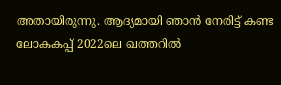അതായിരുന്നു. ആദ്യമായി ഞാൻ നേരിട്ട് കണ്ട ലോകകപ്പ് 2022ലെ ഖത്തറിൽ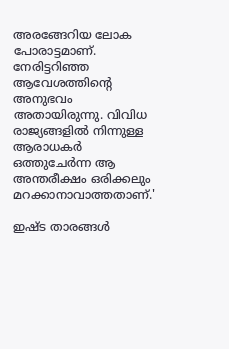അരങ്ങേറിയ ലോക പോരാട്ടമാണ്. നേരിട്ടറിഞ്ഞ ആവേശത്തിന്റെ അനുഭവം അതായിരുന്നു. വിവിധ രാജ്യങ്ങളിൽ നിന്നുള്ള ആരാധകർ ഒത്തുചേർന്ന ആ അന്തരീക്ഷം ഒരിക്കലും മറക്കാനാവാത്തതാണ്.'

ഇഷ്ട താരങ്ങൾ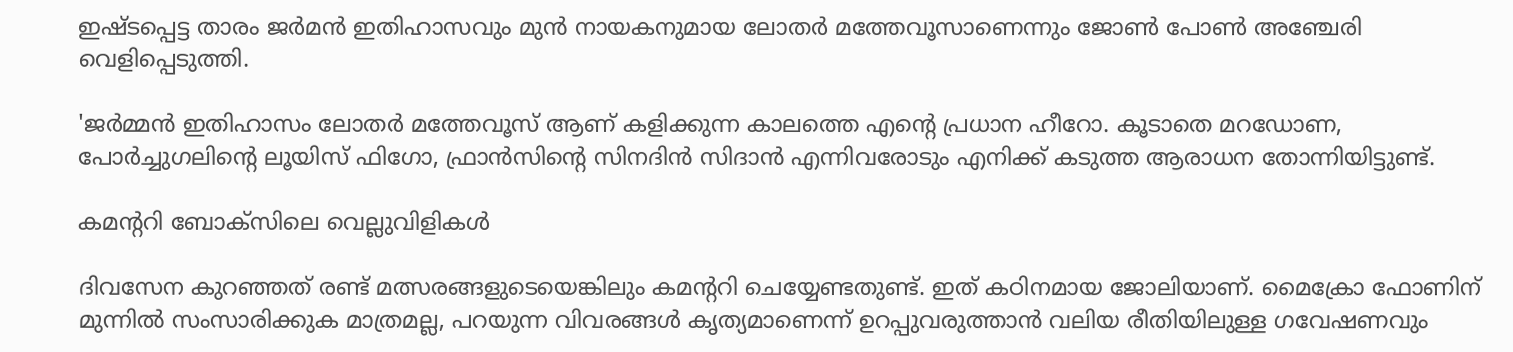ഇഷ്ടപ്പെട്ട താരം ജർമൻ ഇതിഹാസവും മുൻ നായകനുമായ ലോതർ മത്തേവൂസാണെന്നും ജോൺ പോൺ അഞ്ചേരി വെളിപ്പെടുത്തി.

'ജർമ്മൻ ഇതിഹാസം ലോതർ മത്തേവൂസ് ആണ് കളിക്കുന്ന കാലത്തെ എന്റെ പ്രധാന ഹീറോ. കൂടാതെ മറഡോണ, പോർച്ചുഗലിന്റെ ലൂയിസ് ഫിഗോ, ഫ്രാൻസിന്റെ സിനദിൻ സിദാൻ എന്നിവരോടും എനിക്ക് കടുത്ത ആരാധന തോന്നിയിട്ടുണ്ട്.

കമന്ററി ബോക്സിലെ വെല്ലുവിളികൾ

ദിവസേന കുറഞ്ഞത് രണ്ട് മത്സരങ്ങളുടെയെങ്കിലും കമന്ററി ചെയ്യേണ്ടതുണ്ട്. ഇത് കഠിനമായ ജോലിയാണ്. മൈക്രോ ഫോണിന് മുന്നിൽ സംസാരിക്കുക മാത്രമല്ല, പറയുന്ന വിവരങ്ങൾ കൃത്യമാണെന്ന് ഉറപ്പുവരുത്താൻ വലിയ രീതിയിലുള്ള ഗവേഷണവും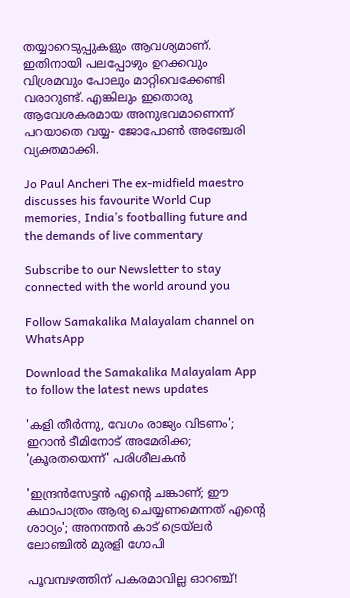തയ്യാറെടുപ്പുകളും ആവശ്യമാണ്. ഇതിനായി പലപ്പോഴും ഉറക്കവും വിശ്രമവും പോലും മാറ്റിവെക്കേണ്ടി വരാറുണ്ട്. എങ്കിലും ഇതൊരു ആവേശകരമായ അനുഭവമാണെന്ന് പറയാതെ വയ്യ- ജോപോൺ അഞ്ചേരി വ്യക്തമാക്കി.

Jo Paul Ancheri The ex-midfield maestro discusses his favourite World Cup memories, India’s footballing future and the demands of live commentary

Subscribe to our Newsletter to stay connected with the world around you

Follow Samakalika Malayalam channel on WhatsApp

Download the Samakalika Malayalam App to follow the latest news updates

'കളി തീർന്നു, വേഗം രാജ്യം വിടണം'; ഇറാൻ ടീമിനോട് അമേരിക്ക; 'ക്രൂരതയെന്ന്' പരിശീലകൻ

'ഇന്ദ്രന്‍സേട്ടന്‍ എന്റെ ചങ്കാണ്; ഈ കഥാപാത്രം ആര്യ ചെയ്യണമെന്നത് എന്റെ ശാഠ്യം'; അനന്തന്‍ കാട് ട്രെയ്‌ലര്‍ ലോഞ്ചില്‍ മുരളി ഗോപി

പൂവമ്പഴത്തിന് പകരമാവില്ല ഓറഞ്ച്!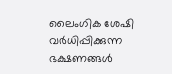ലൈംഗിക ശേഷി വർധിപ്പിക്കുന്ന ഭക്ഷണങ്ങൾ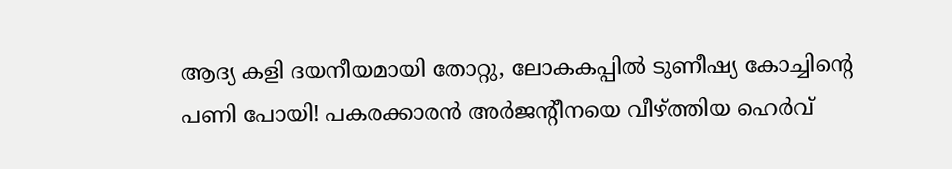ആദ്യ കളി ദയനീയമായി തോറ്റു, ലോകകപ്പിൽ ടുണീഷ്യ കോച്ചിന്റെ പണി പോയി! പകരക്കാരൻ അർജന്റീനയെ വീഴ്ത്തിയ ഹെർവ്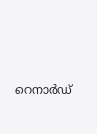റെനാർഡ്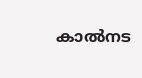കാല്‍നട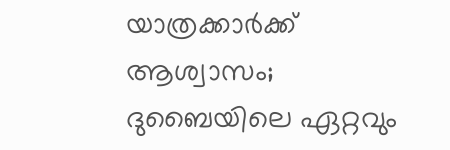യാത്രക്കാര്‍ക്ക് ആശ്വാസം; ദുബൈയിലെ ഏറ്റവും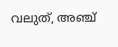വലുത്, അഞ്ച്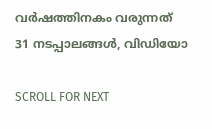വര്‍ഷത്തിനകം വരുന്നത് 31 നടപ്പാലങ്ങള്‍, വിഡിയോ

SCROLL FOR NEXT